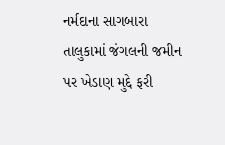નર્મદાના સાગબારા તાલુકામાં જંગલની જમીન પર ખેડાણ મુદ્દે ફરી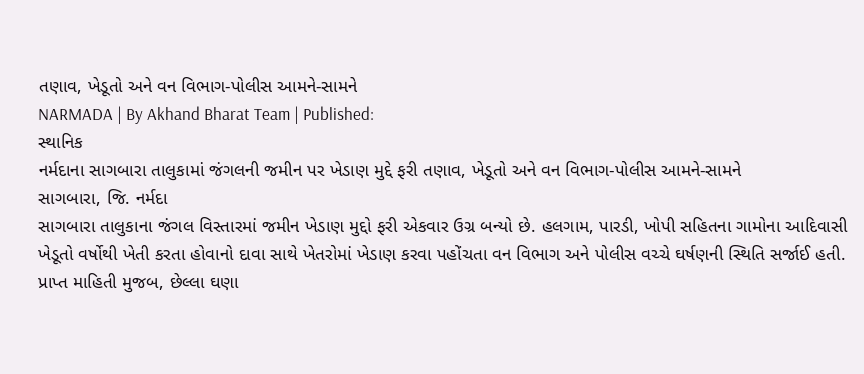તણાવ, ખેડૂતો અને વન વિભાગ-પોલીસ આમને-સામને
NARMADA | By Akhand Bharat Team | Published:
સ્થાનિક
નર્મદાના સાગબારા તાલુકામાં જંગલની જમીન પર ખેડાણ મુદ્દે ફરી તણાવ, ખેડૂતો અને વન વિભાગ-પોલીસ આમને-સામને
સાગબારા, જિ. નર્મદા
સાગબારા તાલુકાના જંગલ વિસ્તારમાં જમીન ખેડાણ મુદ્દો ફરી એકવાર ઉગ્ર બન્યો છે. હલગામ, પારડી, ખોપી સહિતના ગામોના આદિવાસી ખેડૂતો વર્ષોથી ખેતી કરતા હોવાનો દાવા સાથે ખેતરોમાં ખેડાણ કરવા પહોંચતા વન વિભાગ અને પોલીસ વચ્ચે ઘર્ષણની સ્થિતિ સર્જાઈ હતી.
પ્રાપ્ત માહિતી મુજબ, છેલ્લા ઘણા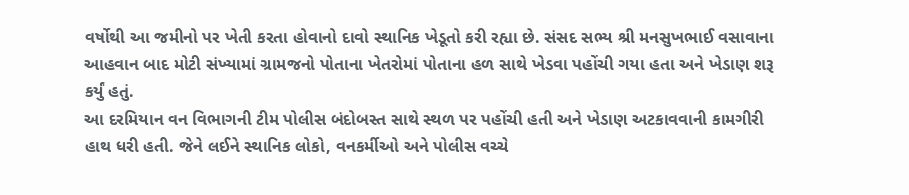વર્ષોથી આ જમીનો પર ખેતી કરતા હોવાનો દાવો સ્થાનિક ખેડૂતો કરી રહ્યા છે. સંસદ સભ્ય શ્રી મનસુખભાઈ વસાવાના આહવાન બાદ મોટી સંખ્યામાં ગ્રામજનો પોતાના ખેતરોમાં પોતાના હળ સાથે ખેડવા પહોંચી ગયા હતા અને ખેડાણ શરૂ કર્યું હતું.
આ દરમિયાન વન વિભાગની ટીમ પોલીસ બંદોબસ્ત સાથે સ્થળ પર પહોંચી હતી અને ખેડાણ અટકાવવાની કામગીરી હાથ ધરી હતી. જેને લઈને સ્થાનિક લોકો, વનકર્મીઓ અને પોલીસ વચ્ચે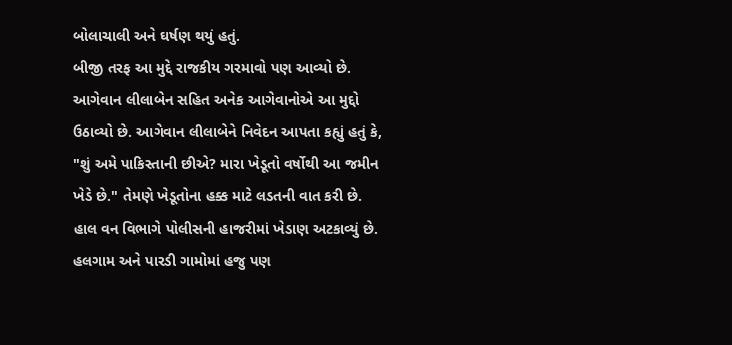બોલાચાલી અને ઘર્ષણ થયું હતું.
બીજી તરફ આ મુદ્દે રાજકીય ગરમાવો પણ આવ્યો છે. આગેવાન લીલાબેન સહિત અનેક આગેવાનોએ આ મુદ્દો ઉઠાવ્યો છે. આગેવાન લીલાબેને નિવેદન આપતા કહ્યું હતું કે, "શું અમે પાકિસ્તાની છીએ? મારા ખેડૂતો વર્ષોથી આ જમીન ખેડે છે." તેમણે ખેડૂતોના હક્ક માટે લડતની વાત કરી છે.
હાલ વન વિભાગે પોલીસની હાજરીમાં ખેડાણ અટકાવ્યું છે. હલગામ અને પારડી ગામોમાં હજુ પણ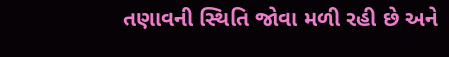તણાવની સ્થિતિ જોવા મળી રહી છે અને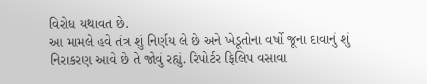વિરોધ યથાવત છે.
આ મામલે હવે તંત્ર શું નિર્ણય લે છે અને ખેડૂતોના વર્ષો જૂના દાવાનું શું નિરાકરણ આવે છે તે જોવું રહ્યું. રિપોર્ટર ફિલિપ વસાવા